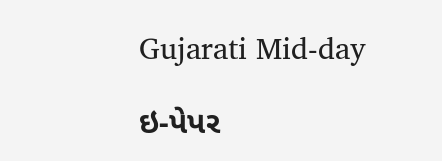Gujarati Mid-day

ઇ-પેપર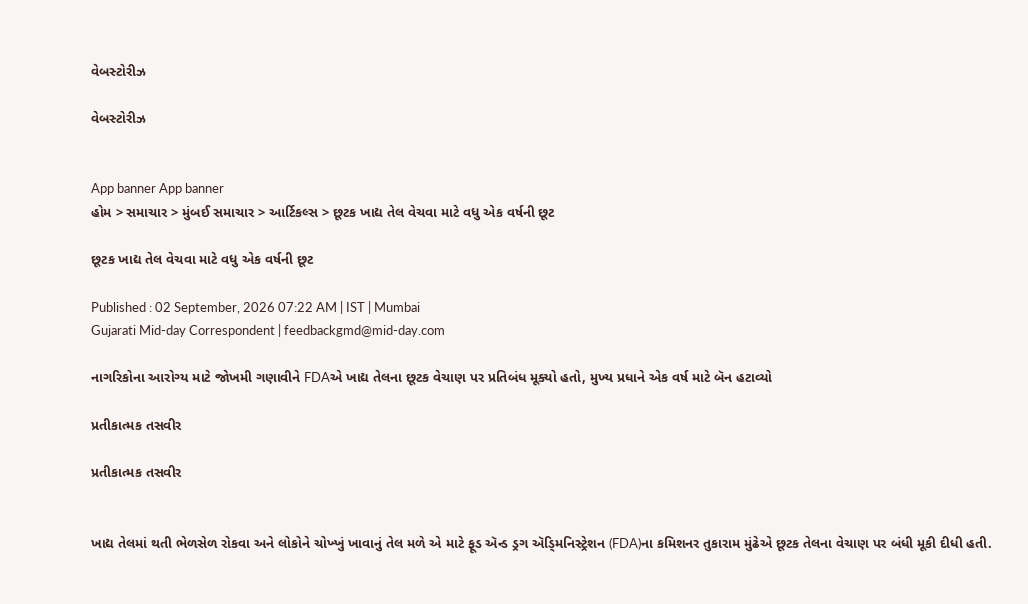વેબસ્ટોરીઝ

વેબસ્ટોરીઝ


App banner App banner
હોમ > સમાચાર > મુંબઈ સમાચાર > આર્ટિકલ્સ > છૂટક ખાદ્ય તેલ વેચવા માટે વધુ એક વર્ષની છૂટ

છૂટક ખાદ્ય તેલ વેચવા માટે વધુ એક વર્ષની છૂટ

Published : 02 September, 2026 07:22 AM | IST | Mumbai
Gujarati Mid-day Correspondent | feedbackgmd@mid-day.com

નાગરિકોના આરોગ્ય માટે જોખમી ગણાવીને FDAએ ખાદ્ય તેલના છૂટક વેચાણ પર પ્રતિબંધ મૂક્યો હતો, મુખ્ય પ્રધાને એક વર્ષ માટે બૅન હટાવ્યો

પ્રતીકાત્મક તસવીર

પ્રતીકાત્મક તસવીર


ખાદ્ય તેલમાં થતી ભેળસેળ રોકવા અને લોકોને ચોખ્ખું ખાવાનું તેલ મળે એ માટે ફૂડ ઍન્ડ ડ્રગ ઍડ્‍મિનિસ્ટ્રેશન (FDA)ના કમિશનર તુકારામ મુંઢેએ છૂટક તેલના વેચાણ પર બંધી મૂકી દીધી હતી.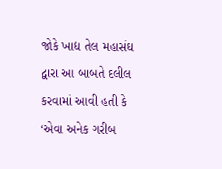જોકે ખાદ્ય તેલ મહાસંઘ દ્વારા આ બાબતે દલીલ કરવામાં આવી હતી કે ‘એવા અનેક ગરીબ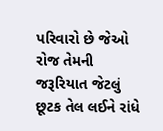પરિવારો છે જેઓ રોજ તેમની જરૂરિયાત જેટલું છૂટક તેલ લઈને રાંધે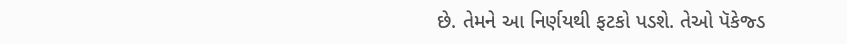છે. તેમને આ નિર્ણયથી ફટકો પડશે. તેઓ પૅકેજ્ડ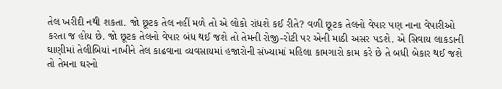તેલ ખરીદી નથી શકતા. જો છૂટક તેલ નહીં મળે તો એ લોકો રાંધશે કઈ રીતે? વળી છૂટક તેલનો વેપાર પણ નાના વેપારીઓ કરતા જ હોય છે. જો છૂટક તેલનો વેપાર બંધ થઈ જશે તો તેમની રોજી-રોટી પર એની માઠી અસર પડશે. એ સિવાય લાકડાની ઘાણીમાં તેલીબિયાં નાખીને તેલ કાઢવાના વ્યવસાયમાં હજારોની સંખ્યામાં મહિલા કામગારો કામ કરે છે તે બધી બેકાર થઈ જશે તો તેમના ઘરનો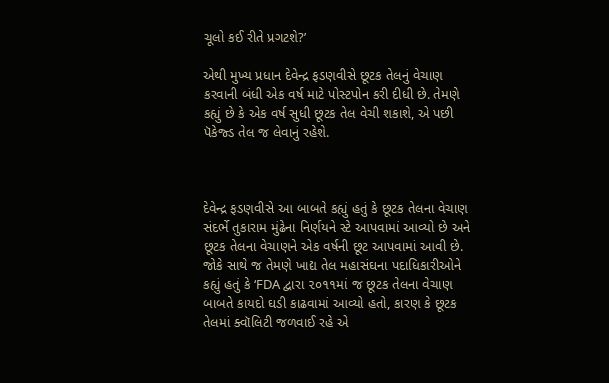ચૂલો કઈ રીતે પ્રગટશે?’

એથી મુખ્ય પ્રધાન દેવેન્દ્ર ફડણવીસે છૂટક તેલનું વેચાણ કરવાની બંધી એક વર્ષ માટે પોસ્ટપોન કરી દીધી છે. તેમણે કહ્યું છે કે એક વર્ષ સુધી છૂટક તેલ વેચી શકાશે, એ પછી પૅકેજ્ડ તેલ જ લેવાનું રહેશે.



દેવેન્દ્ર ફડણવીસે આ બાબતે કહ્યું હતું કે છૂટક તેલના વેચાણ સંદર્ભે તુકારામ મુંઢેના નિર્ણયને સ્ટે આપવામાં આવ્યો છે અને છૂટક તેલના વેચાણને એક વર્ષની છૂટ આપવામાં આવી છે. જોકે સાથે જ તેમણે ખાદ્ય તેલ મહાસંઘના પદાધિકારીઓને કહ્યું હતું કે ‘FDA દ્વારા ૨૦૧૧માં જ છૂટક તેલના વેચાણ બાબતે કાયદો ઘડી કાઢવામાં આવ્યો હતો, કારણ કે છૂટક તેલમાં ક્વૉલિટી જળવાઈ રહે એ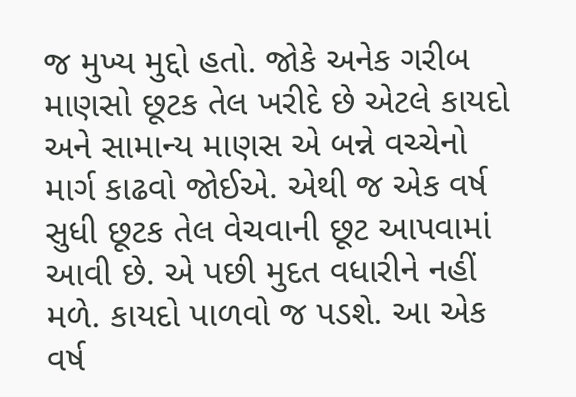જ મુખ્ય મુદ્દો હતો. જોકે અનેક ગરીબ માણસો છૂટક તેલ ખરીદે છે એટલે કાયદો અને સામાન્ય માણસ એ બન્ને વચ્ચેનો માર્ગ કાઢવો જોઈએ. એથી જ એક વર્ષ સુધી છૂટક તેલ વેચવાની છૂટ આપવામાં આવી છે. એ પછી મુદત વધારીને નહીં મળે. કાયદો પાળવો જ પડશે. આ એક વર્ષ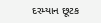દરમ્યાન છૂટક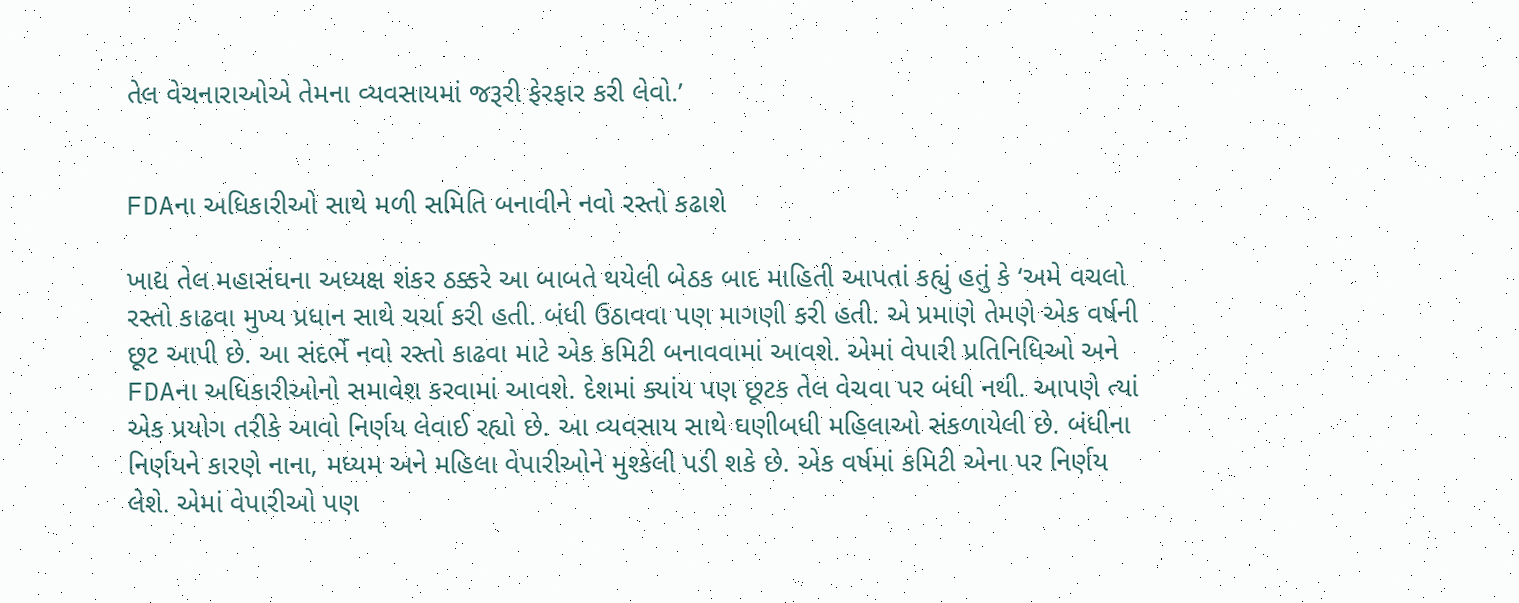તેલ વેચનારાઓએ તેમના વ્યવસાયમાં જરૂરી ફેરફાર કરી લેવો.’


FDAના અધિકારીઓ સાથે મળી સમિતિ બનાવીને નવો રસ્તો કઢાશે

ખાદ્ય તેલ મહાસંઘના અધ્યક્ષ શંકર ઠક્કરે આ બાબતે થયેલી બેઠક બાદ માહિતી આપતાં કહ્યું હતું કે ‘અમે વચલો રસ્તો કાઢવા મુખ્ય પ્રધાન સાથે ચર્ચા કરી હતી. બંધી ઉઠાવવા પણ માગણી કરી હતી. એ પ્રમાણે તેમણે એક વર્ષની છૂટ આપી છે. આ સંદર્ભે નવો રસ્તો કાઢવા માટે એક કમિટી બનાવવામાં આવશે. એમાં વેપારી પ્રતિનિધિઓ અને FDAના અધિકારીઓનો સમાવેશ કરવામાં આવશે. દેશમાં ક્યાંય પણ છૂટક તેલ વેચવા પર બંધી નથી. આપણે ત્યાં એક પ્રયોગ તરીકે આવો નિર્ણય લેવાઈ રહ્યો છે. આ વ્યવસાય સાથે ઘણીબધી મહિલાઓ સંકળાયેલી છે. બંધીના નિર્ણયને કારણે નાના, મધ્યમ અને મહિલા વેપારીઓને મુશ્કેલી પડી શકે છે. એક વર્ષમાં કમિટી એના પર નિર્ણય લેશે. એમાં વેપારીઓ પણ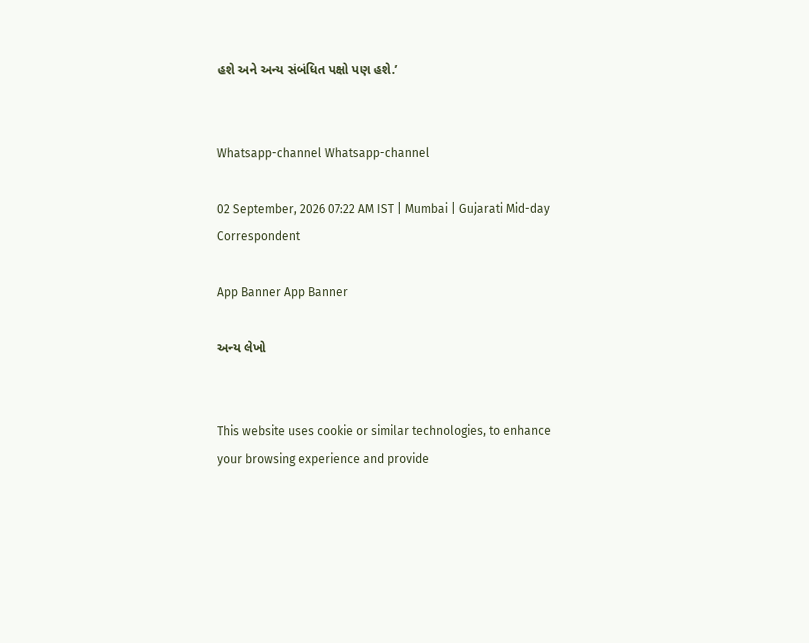હશે અને અન્ય સંબંધિત પક્ષો પણ હશે.’


Whatsapp-channel Whatsapp-channel

02 September, 2026 07:22 AM IST | Mumbai | Gujarati Mid-day Correspondent

App Banner App Banner

અન્ય લેખો


This website uses cookie or similar technologies, to enhance your browsing experience and provide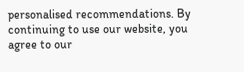personalised recommendations. By continuing to use our website, you agree to our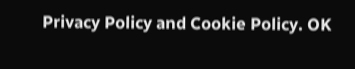Privacy Policy and Cookie Policy. OK